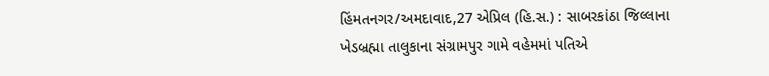હિંમતનગર/અમદાવાદ,27 એપ્રિલ (હિ.સ.) : સાબરકાંઠા જિલ્લાના ખેડબ્રહ્મા તાલુકાના સંગ્રામપુર ગામે વહેમમાં પતિએ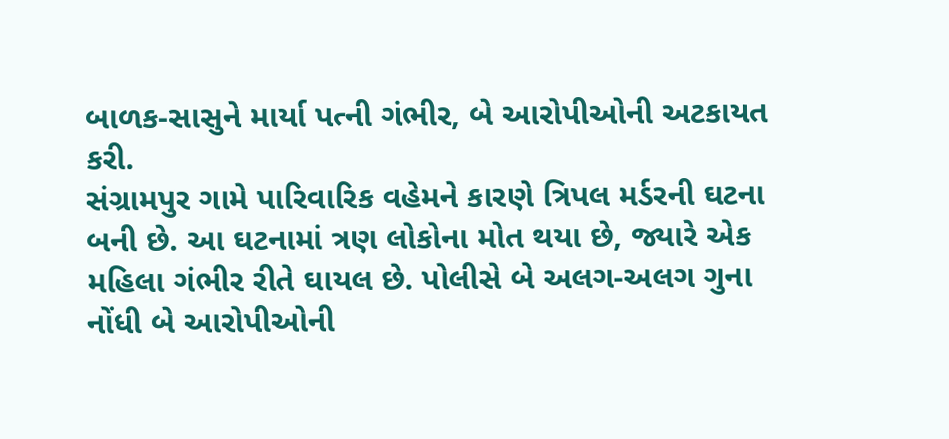બાળક-સાસુને માર્યા પત્ની ગંભીર, બે આરોપીઓની અટકાયત કરી.
સંગ્રામપુર ગામે પારિવારિક વહેમને કારણે ત્રિપલ મર્ડરની ઘટના બની છે. આ ઘટનામાં ત્રણ લોકોના મોત થયા છે, જ્યારે એક મહિલા ગંભીર રીતે ઘાયલ છે. પોલીસે બે અલગ-અલગ ગુના નોંધી બે આરોપીઓની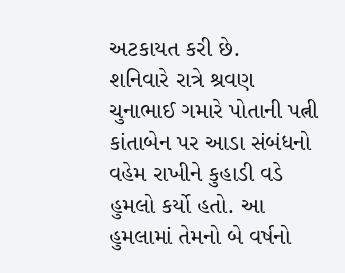અટકાયત કરી છે.
શનિવારે રાત્રે શ્રવણ ચુનાભાઈ ગમારે પોતાની પત્ની કાંતાબેન પર આડા સંબંધનો વહેમ રાખીને કુહાડી વડે હુમલો કર્યો હતો. આ હુમલામાં તેમનો બે વર્ષનો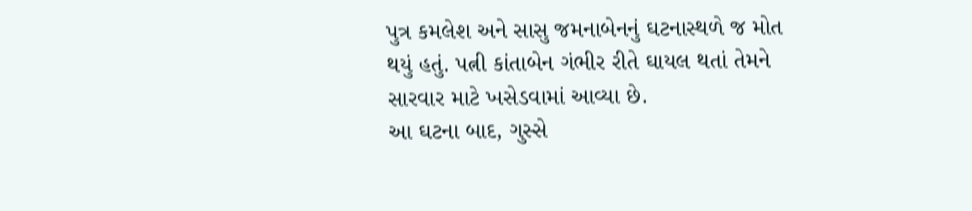પુત્ર કમલેશ અને સાસુ જમનાબેનનું ઘટનાસ્થળે જ મોત થયું હતું. પત્ની કાંતાબેન ગંભીર રીતે ઘાયલ થતાં તેમને સારવાર માટે ખસેડવામાં આવ્યા છે.
આ ઘટના બાદ, ગુસ્સે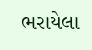ભરાયેલા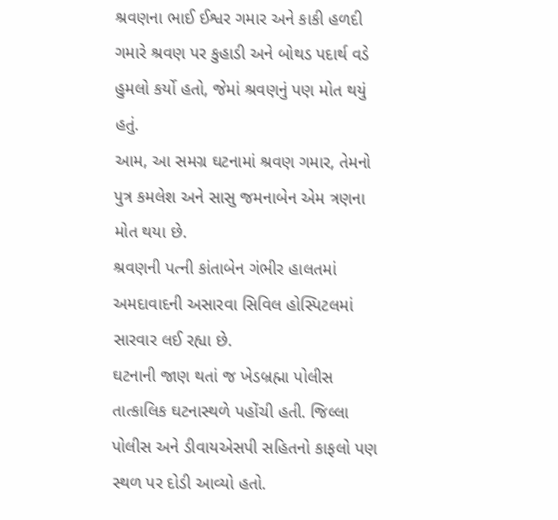શ્રવણના ભાઈ ઈશ્વર ગમાર અને કાકી હળદી ગમારે શ્રવણ પર કુહાડી અને બોથડ પદાર્થ વડે હુમલો કર્યો હતો, જેમાં શ્રવણનું પણ મોત થયું હતું.
આમ, આ સમગ્ર ઘટનામાં શ્રવણ ગમાર, તેમનો પુત્ર કમલેશ અને સાસુ જમનાબેન એમ ત્રણના મોત થયા છે.
શ્રવણની પત્ની કાંતાબેન ગંભીર હાલતમાં અમદાવાદની અસારવા સિવિલ હોસ્પિટલમાં સારવાર લઈ રહ્યા છે.
ઘટનાની જાણ થતાં જ ખેડબ્રહ્મા પોલીસ તાત્કાલિક ઘટનાસ્થળે પહોંચી હતી. જિલ્લા પોલીસ અને ડીવાયએસપી સહિતનો કાફલો પણ સ્થળ પર દોડી આવ્યો હતો.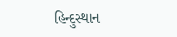હિન્દુસ્થાન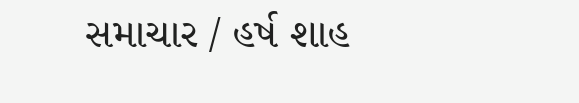સમાચાર / હર્ષ શાહ